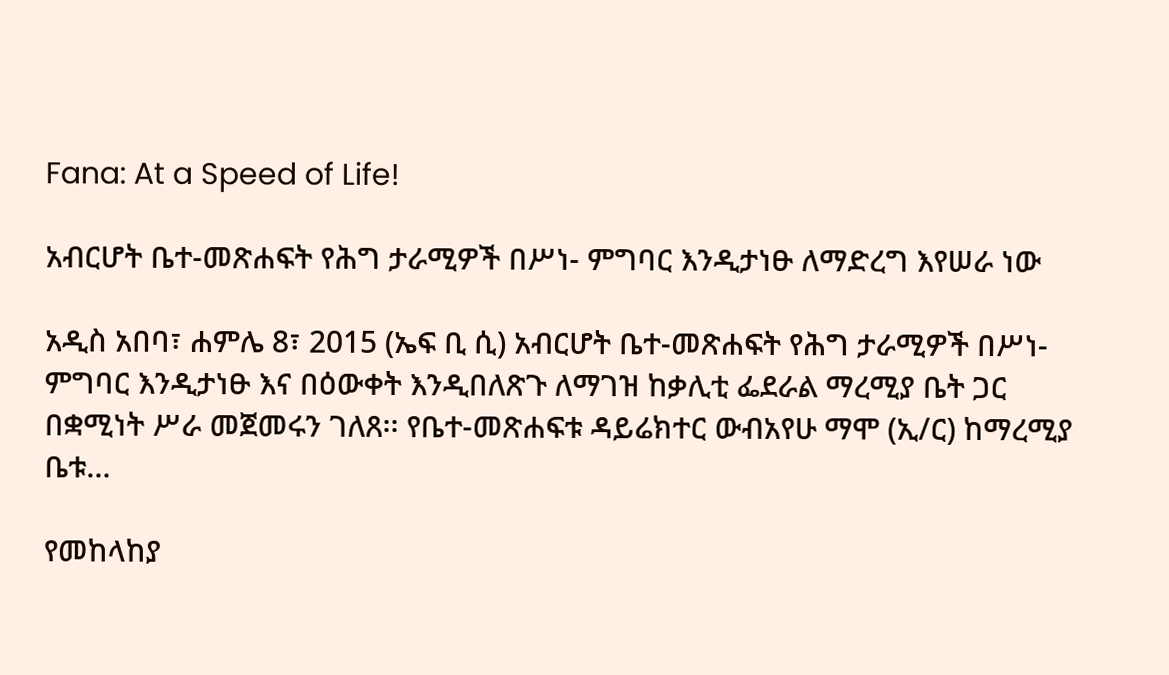Fana: At a Speed of Life!

አብርሆት ቤተ-መጽሐፍት የሕግ ታራሚዎች በሥነ- ምግባር እንዲታነፁ ለማድረግ እየሠራ ነው

አዲስ አበባ፣ ሐምሌ 8፣ 2015 (ኤፍ ቢ ሲ) አብርሆት ቤተ-መጽሐፍት የሕግ ታራሚዎች በሥነ- ምግባር እንዲታነፁ እና በዕውቀት እንዲበለጽጉ ለማገዝ ከቃሊቲ ፌደራል ማረሚያ ቤት ጋር በቋሚነት ሥራ መጀመሩን ገለጸ፡፡ የቤተ-መጽሐፍቱ ዳይሬክተር ውብአየሁ ማሞ (ኢ/ር) ከማረሚያ ቤቱ…

የመከላከያ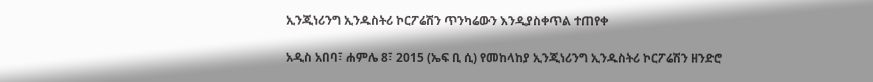ኢንጂነሪንግ ኢንዱስትሪ ኮርፖሬሽን ጥንካሬውን እንዲያስቀጥል ተጠየቀ

አዲስ አበባ፣ ሐምሌ 8፣ 2015 (ኤፍ ቢ ሲ) የመከላከያ ኢንጂነሪንግ ኢንዱስትሪ ኮርፖሬሽን ዘንድሮ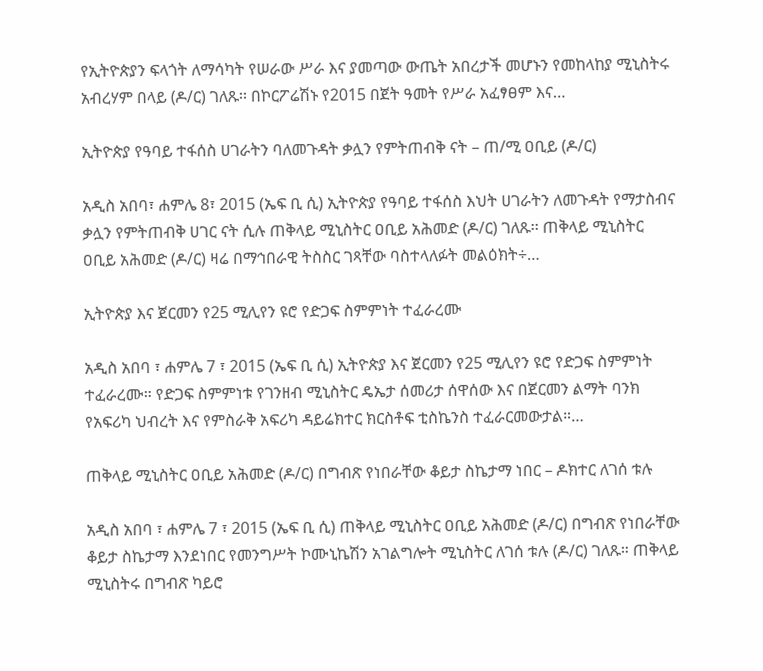የኢትዮጵያን ፍላጎት ለማሳካት የሠራው ሥራ እና ያመጣው ውጤት አበረታች መሆኑን የመከላከያ ሚኒስትሩ አብረሃም በላይ (ዶ/ር) ገለጹ፡፡ በኮርፖሬሽኑ የ2015 በጀት ዓመት የሥራ አፈፃፀም እና…

ኢትዮጵያ የዓባይ ተፋሰስ ሀገራትን ባለመጉዳት ቃሏን የምትጠብቅ ናት – ጠ/ሚ ዐቢይ (ዶ/ር)

አዲስ አበባ፣ ሐምሌ 8፣ 2015 (ኤፍ ቢ ሲ) ኢትዮጵያ የዓባይ ተፋሰስ እህት ሀገራትን ለመጉዳት የማታስብና ቃሏን የምትጠብቅ ሀገር ናት ሲሉ ጠቅላይ ሚኒስትር ዐቢይ አሕመድ (ዶ/ር) ገለጹ፡፡ ጠቅላይ ሚኒስትር ዐቢይ አሕመድ (ዶ/ር) ዛሬ በማኅበራዊ ትስስር ገጻቸው ባስተላለፉት መልዕክት÷…

ኢትዮጵያ እና ጀርመን የ25 ሚሊየን ዩሮ የድጋፍ ስምምነት ተፈራረሙ

አዲስ አበባ ፣ ሐምሌ 7 ፣ 2015 (ኤፍ ቢ ሲ) ኢትዮጵያ እና ጀርመን የ25 ሚሊየን ዩሮ የድጋፍ ስምምነት ተፈራረሙ። የድጋፍ ስምምነቱ የገንዘብ ሚኒስትር ዴኤታ ሰመሪታ ሰዋሰው እና በጀርመን ልማት ባንክ የአፍሪካ ህብረት እና የምስራቅ አፍሪካ ዳይሬክተር ክርስቶፍ ቲስኬንስ ተፈራርመውታል።…

ጠቅላይ ሚኒስትር ዐቢይ አሕመድ (ዶ/ር) በግብጽ የነበራቸው ቆይታ ስኬታማ ነበር – ዶክተር ለገሰ ቱሉ

አዲስ አበባ ፣ ሐምሌ 7 ፣ 2015 (ኤፍ ቢ ሲ) ጠቅላይ ሚኒስትር ዐቢይ አሕመድ (ዶ/ር) በግብጽ የነበራቸው ቆይታ ስኬታማ እንደነበር የመንግሥት ኮሙኒኬሽን አገልግሎት ሚኒስትር ለገሰ ቱሉ (ዶ/ር) ገለጹ። ጠቅላይ ሚኒስትሩ በግብጽ ካይሮ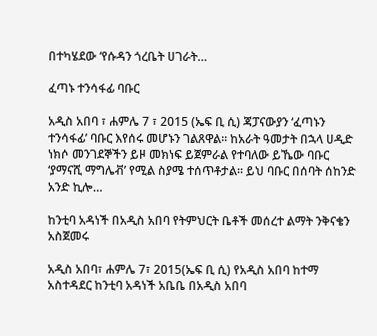በተካሄደው ‘የሱዳን ጎረቤት ሀገራት…

ፈጣኑ ተንሳፋፊ ባቡር

አዲስ አበባ ፣ ሐምሌ 7 ፣ 2015 (ኤፍ ቢ ሲ) ጃፓናውያን ‘ፈጣኑን ተንሳፋፊ’ ባቡር እየሰሩ መሆኑን ገልጸዋል። ከአራት ዓመታት በኋላ ሀዲድ ነክሶ መንገደኞችን ይዞ መክነፍ ይጀምራል የተባለው ይኼው ባቡር ‘ያማናሺ ማግሌቭ’ የሚል ስያሜ ተሰጥቶታል። ይህ ባቡር በሰባት ሰከንድ አንድ ኪሎ…

ከንቲባ አዳነች በአዲስ አበባ የትምህርት ቤቶች መሰረተ ልማት ንቅናቄን አስጀመሩ

አዲስ አበባ፣ ሐምሌ 7፣ 2015(ኤፍ ቢ ሲ) የአዲስ አበባ ከተማ አስተዳደር ከንቲባ አዳነች አቤቤ በአዲስ አበባ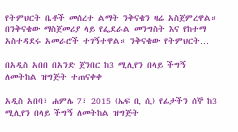የትምህርት ቤቶች መሰረተ ልማት ንቅናቄን ዛሬ አስጀምረዋል። በንቅናቄው ማስጀመሪያ ላይ የፌደራል መንግስት እና የከተማ አስተዳደሩ አመራሮች ተገኝተዋል። ንቅናቄው የትምህርት…

በአዲስ አበበ በአንድ ጀንበር ከ3 ሚሊየን በላይ ችግኝ ለመትከል ዝግጅት ተጠናቀቀ

አዲስ አበባ፣ ሐምሌ 7፣ 2015 (ኤፍ ቢ ሲ) የፊታችን ሰኞ ከ3 ሚሊየን በላይ ችግኝ ለመትከል ዝግጅት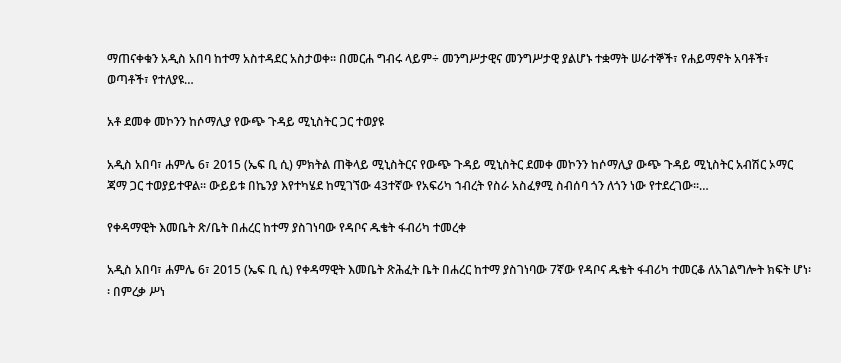ማጠናቀቁን አዲስ አበባ ከተማ አስተዳደር አስታወቀ፡፡ በመርሐ ግብሩ ላይም÷ መንግሥታዊና መንግሥታዊ ያልሆኑ ተቋማት ሠራተኞች፣ የሐይማኖት አባቶች፣ ወጣቶች፣ የተለያዩ…

አቶ ደመቀ መኮንን ከሶማሊያ የውጭ ጉዳይ ሚኒስትር ጋር ተወያዩ

አዲስ አበባ፣ ሐምሌ 6፣ 2015 (ኤፍ ቢ ሲ) ምክትል ጠቅላይ ሚኒስትርና የውጭ ጉዳይ ሚኒስትር ደመቀ መኮንን ከሶማሊያ ውጭ ጉዳይ ሚኒስትር አብሽር ኦማር ጃማ ጋር ተወያይተዋል፡፡ ውይይቱ በኬንያ እየተካሄደ ከሚገኘው 43ተኛው የአፍሪካ ኀብረት የስራ አስፈፃሚ ስብሰባ ጎን ለጎን ነው የተደረገው፡፡…

የቀዳማዊት እመቤት ጽ/ቤት በሐረር ከተማ ያስገነባው የዳቦና ዱቄት ፋብሪካ ተመረቀ

አዲስ አበባ፣ ሐምሌ 6፣ 2015 (ኤፍ ቢ ሲ) የቀዳማዊት እመቤት ጽሕፈት ቤት በሐረር ከተማ ያስገነባው 7ኛው የዳቦና ዱቄት ፋብሪካ ተመርቆ ለአገልግሎት ክፍት ሆነ፡፡ በምረቃ ሥነ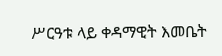ሥርዓቱ ላይ ቀዳማዊት እመቤት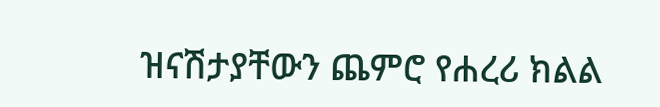ዝናሽታያቸውን ጨምሮ የሐረሪ ክልል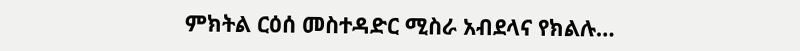ምክትል ርዕሰ መስተዳድር ሚስራ አብደላና የክልሉ…